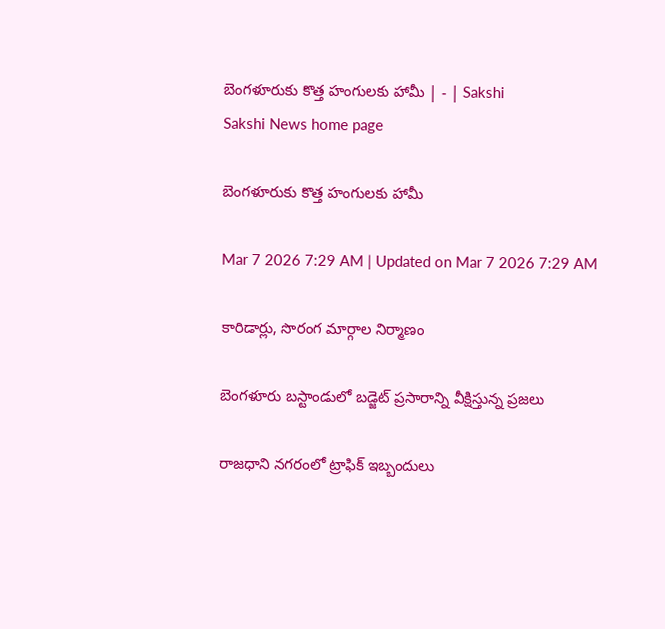బెంగళూరుకు కొత్త హంగులకు హామీ | - | Sakshi
Sakshi News home page

బెంగళూరుకు కొత్త హంగులకు హామీ

Mar 7 2026 7:29 AM | Updated on Mar 7 2026 7:29 AM

కారిడార్లు, సొరంగ మార్గాల నిర్మాణం

బెంగళూరు బస్టాండులో బడ్జెట్‌ ప్రసారాన్ని వీక్షిస్తున్న ప్రజలు

రాజధాని నగరంలో ట్రాఫిక్‌ ఇబ్బందులు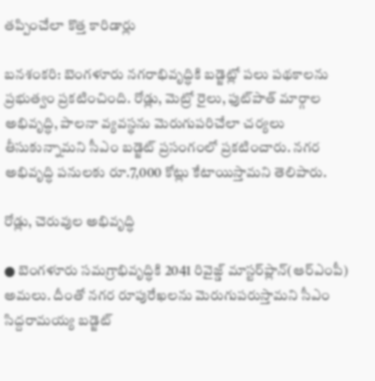తప్పించేలా కొత్త కారిడార్లు

బనశంకరి: బెంగళూరు నగరాభివృద్ధికి బడ్జెట్లో పలు పథకాలను ప్రభుత్వం ప్రకటించింది. రోడ్లు, మెట్రో రైలు, ఫుట్‌పాత్‌ మార్గాల అభివృద్ధి, పాలనా వ్యవస్థను మెరుగుపరిచేలా చర్యలు తీసుకున్నామని సీఎం బడ్జెట్‌ ప్రసంగంలో ప్రకటించారు. నగర అభివృద్ధి పనులకు రూ.7,000 కోట్లు కేటాయిస్తామని తెలిపారు.

రోడ్లు, చెరువుల అభివృద్ధి

● బెంగళూరు సమగ్రాభివృద్ధికి 2041 రివైజ్డ్‌ మాస్టర్‌ప్లాన్‌(ఆర్‌ఎంపీ) అమలు. దీంతో నగర రూపురేఖలను మెరుగుపరుస్తామని సీఎం సిద్దరామయ్య బడ్జెట్‌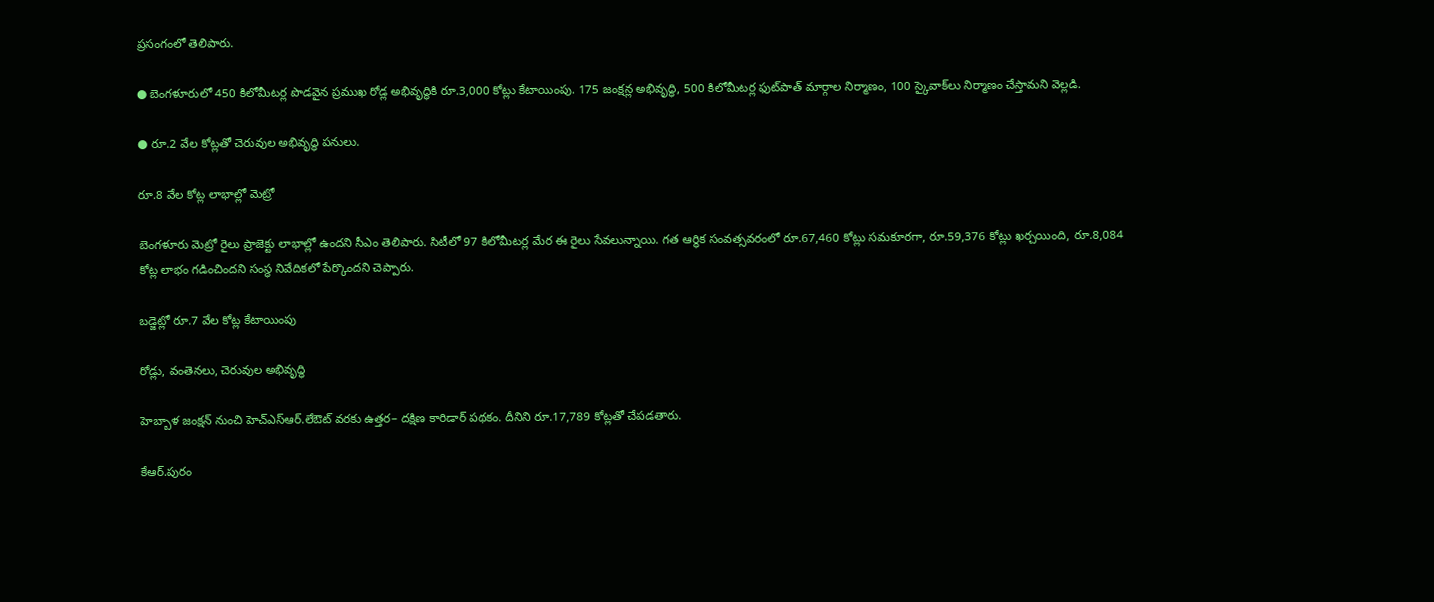ప్రసంగంలో తెలిపారు.

● బెంగళూరులో 450 కిలోమీటర్ల పొడవైన ప్రముఖ రోడ్ల అభివృద్ధికి రూ.3,000 కోట్లు కేటాయింపు. 175 జంక్షన్ల అభివృద్ధి, 500 కిలోమీటర్ల ఫుట్‌పాత్‌ మార్గాల నిర్మాణం, 100 స్కైవాక్‌లు నిర్మాణం చేస్తామని వెల్లడి.

● రూ.2 వేల కోట్లతో చెరువుల అభివృద్ధి పనులు.

రూ.8 వేల కోట్ల లాభాల్లో మెట్రో

బెంగళూరు మెట్రో రైలు ప్రాజెక్టు లాభాల్లో ఉందని సీఎం తెలిపారు. సిటీలో 97 కిలోమీటర్ల మేర ఈ రైలు సేవలున్నాయి. గత ఆర్థిక సంవత్సవరంలో రూ.67,460 కోట్లు సమకూరగా, రూ.59,376 కోట్లు ఖర్చయింది, రూ.8,084 కోట్ల లాభం గడించిందని సంస్థ నివేదికలో పేర్కొందని చెప్పారు.

బడ్జెట్లో రూ.7 వేల కోట్ల కేటాయింపు

రోడ్లు, వంతెనలు, చెరువుల అభివృద్ధి

హెబ్బాళ జంక్షన్‌ నుంచి హెచ్‌ఎస్‌ఆర్‌.లేఔట్‌ వరకు ఉత్తర– దక్షిణ కారిడార్‌ పథకం. దీనిని రూ.17,789 కోట్లతో చేపడతారు.

కేఆర్‌.పురం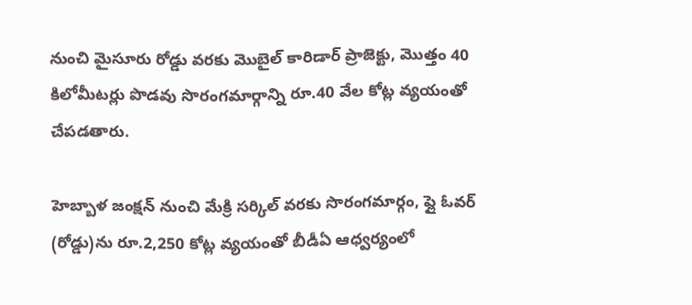నుంచి మైసూరు రోడ్డు వరకు మొబైల్‌ కారిడార్‌ ప్రాజెక్టు, మొత్తం 40 కిలోమీటర్లు పొడవు సొరంగమార్గాన్ని రూ.40 వేల కోట్ల వ్యయంతో చేపడతారు.

హెబ్బాళ జంక్షన్‌ నుంచి మేక్రి సర్కిల్‌ వరకు సొరంగమార్గం, ఫ్లై ఓవర్‌ (రోడ్డు)ను రూ.2,250 కోట్ల వ్యయంతో బీడీఏ ఆధ్వర్యంలో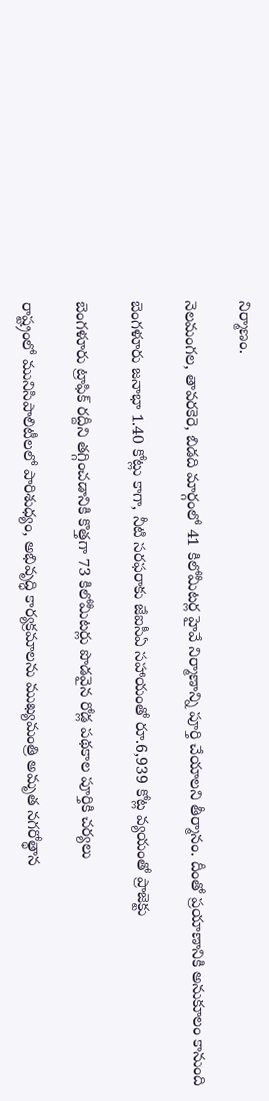నిర్మాణం.

నెలమంగల, తావరకెరె, బిడది మార్గంలో 41 కిలోమీటర్ల హైవే నిర్మాణాన్ని పూర్తి చేయాలని తీర్మానం. దీంతో ప్రయాణానికి అనుకూలం కానుంది

బెంగళూరు జనాభా 1.40 కోట్లు కాగా, నీటి సరఫరాకు జేఐసీఏ సహాయంతో రూ.6,939 కోట్ల వ్యయంతో ప్రాజెక్టు

బెంగళూరు ట్రాఫిక్‌ రద్దీని తగ్గించడానికి కొత్తగా 73 కిలోమీటర్లు పొడవైన రోడ్ల పథకాల పూర్తికి చర్యలు

రాష్ట్రంలో మునిసిపాలిటీలలో పారిశుధ్యం, అభివృద్ధి కార్యక్రమాలను ముఖ్యమంత్రి అమృత నగరోత్థాన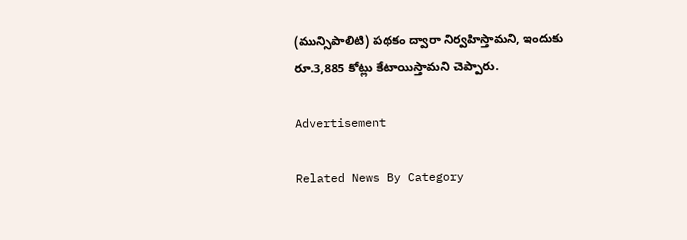(మున్సిపాలిటి) పథకం ద్వారా నిర్వహిస్తామని, ఇందుకు రూ.3,885 కోట్లు కేటాయిస్తామని చెప్పారు.

Advertisement

Related News By Category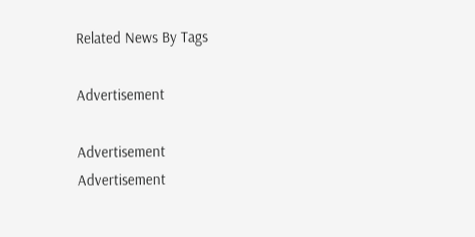Related News By Tags

Advertisement

Advertisement
Advertisement